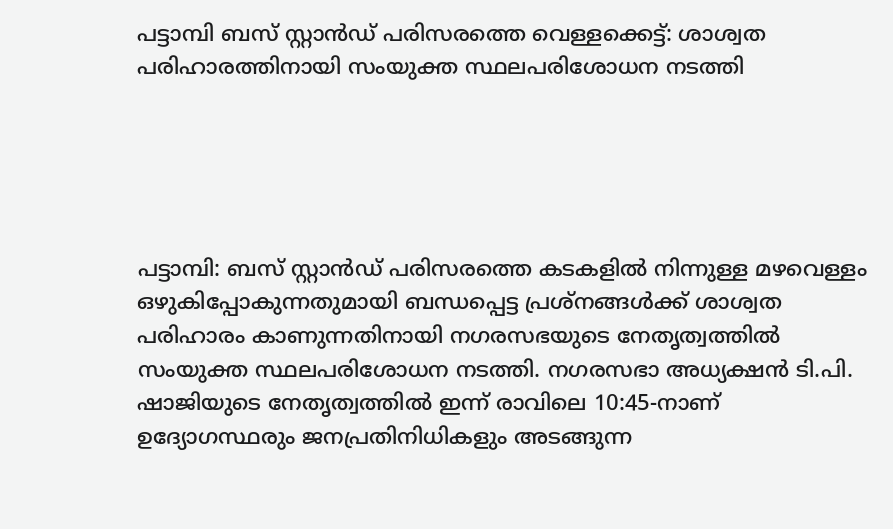പട്ടാമ്പി ബസ് സ്റ്റാൻഡ് പരിസരത്തെ വെള്ളക്കെട്ട്: ശാശ്വത പരിഹാരത്തിനായി സംയുക്ത സ്ഥലപരിശോധന നടത്തി





പട്ടാമ്പി: ബസ് സ്റ്റാൻഡ് പരിസരത്തെ കടകളിൽ നിന്നുള്ള മഴവെള്ളം ഒഴുകിപ്പോകുന്നതുമായി ബന്ധപ്പെട്ട പ്രശ്നങ്ങൾക്ക് ശാശ്വത പരിഹാരം കാണുന്നതിനായി നഗരസഭയുടെ നേതൃത്വത്തിൽ സംയുക്ത സ്ഥലപരിശോധന നടത്തി. നഗരസഭാ അധ്യക്ഷൻ ടി.പി. ഷാജിയുടെ നേതൃത്വത്തിൽ ഇന്ന് രാവിലെ 10:45-നാണ് ഉദ്യോഗസ്ഥരും ജനപ്രതിനിധികളും അടങ്ങുന്ന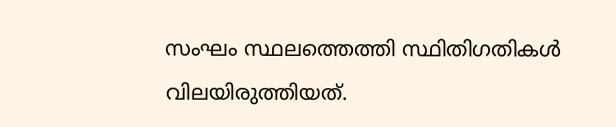സംഘം സ്ഥലത്തെത്തി സ്ഥിതിഗതികൾ വിലയിരുത്തിയത്.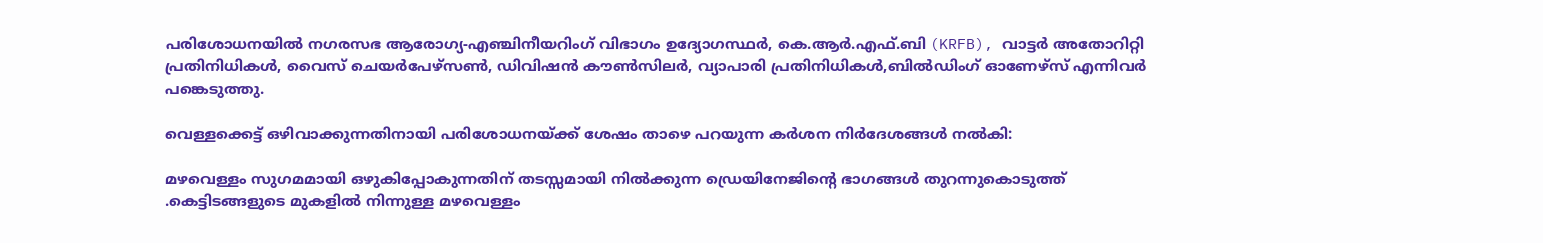പരിശോധനയിൽ നഗരസഭ ആരോഗ്യ-എഞ്ചിനീയറിംഗ് വിഭാഗം ഉദ്യോഗസ്ഥർ, കെ.ആർ.എഫ്.ബി (KRFB), വാട്ടർ അതോറിറ്റി പ്രതിനിധികൾ, വൈസ് ചെയർപേഴ്സൺ, ഡിവിഷൻ കൗൺസിലർ, വ്യാപാരി പ്രതിനിധികൾ,ബിൽഡിംഗ് ഓണേഴ്സ് എന്നിവർ പങ്കെടുത്തു.

വെള്ളക്കെട്ട് ഒഴിവാക്കുന്നതിനായി പരിശോധനയ്ക്ക് ശേഷം താഴെ പറയുന്ന കർശന നിർദേശങ്ങൾ നൽകി:

മഴവെള്ളം സുഗമമായി ഒഴുകിപ്പോകുന്നതിന് തടസ്സമായി നിൽക്കുന്ന ഡ്രെയിനേജിന്റെ ഭാഗങ്ങൾ തുറന്നുകൊടുത്ത് .കെട്ടിടങ്ങളുടെ മുകളിൽ നിന്നുള്ള മഴവെള്ളം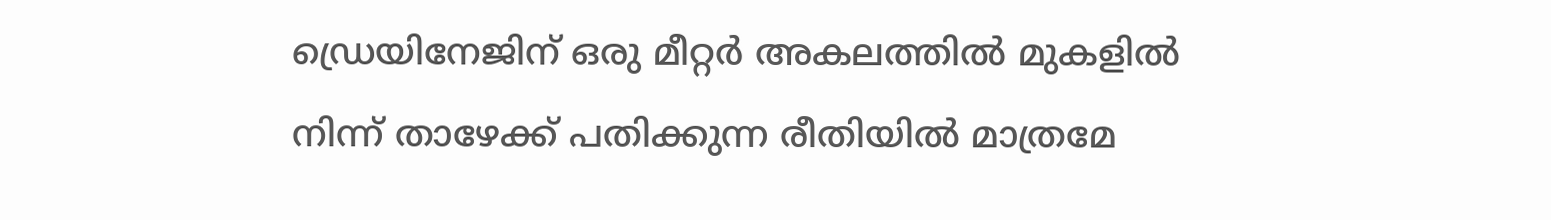ഡ്രെയിനേജിന് ഒരു മീറ്റർ അകലത്തിൽ മുകളിൽ നിന്ന് താഴേക്ക് പതിക്കുന്ന രീതിയിൽ മാത്രമേ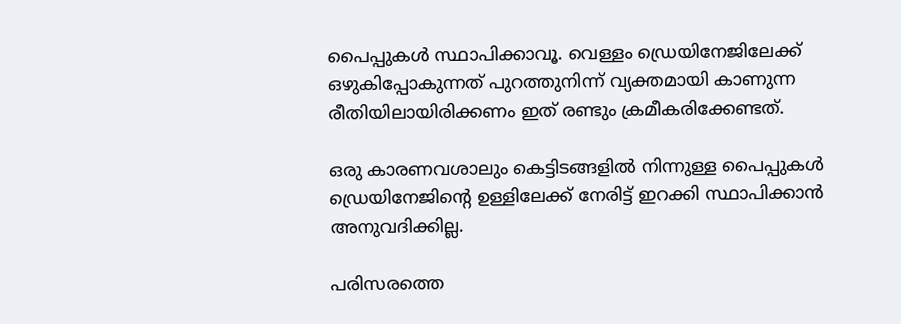പൈപ്പുകൾ സ്ഥാപിക്കാവൂ. വെള്ളം ഡ്രെയിനേജിലേക്ക് ഒഴുകിപ്പോകുന്നത് പുറത്തുനിന്ന് വ്യക്തമായി കാണുന്ന രീതിയിലായിരിക്കണം ഇത് രണ്ടും ക്രമീകരിക്കേണ്ടത്.

ഒരു കാരണവശാലും കെട്ടിടങ്ങളിൽ നിന്നുള്ള പൈപ്പുകൾ ഡ്രെയിനേജിന്റെ ഉള്ളിലേക്ക് നേരിട്ട് ഇറക്കി സ്ഥാപിക്കാൻ അനുവദിക്കില്ല.

പരിസരത്തെ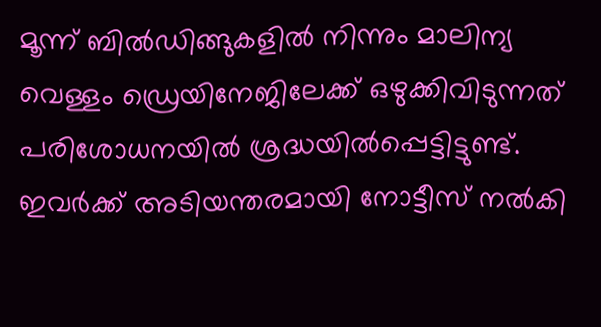മൂന്ന് ബിൽഡിങ്ങുകളിൽ നിന്നും മാലിന്യ വെള്ളം ഡ്രെയിനേജിലേക്ക് ഒഴുക്കിവിടുന്നത് പരിശോധനയിൽ ശ്രദ്ധയിൽപ്പെട്ടിട്ടുണ്ട്. ഇവർക്ക് അടിയന്തരമായി നോട്ടീസ് നൽകി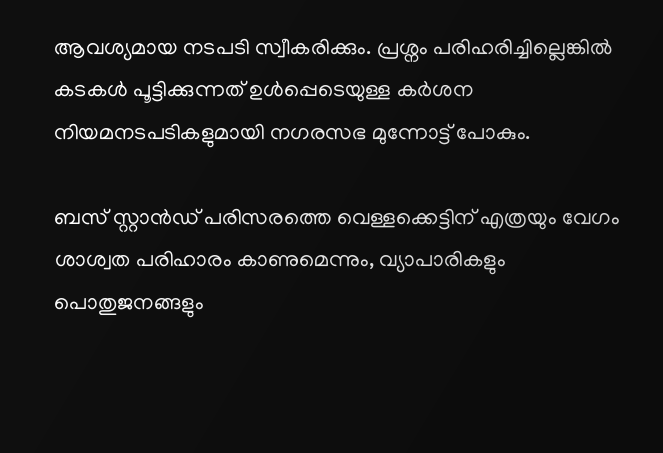ആവശ്യമായ നടപടി സ്വീകരിക്കും. പ്രശ്നം പരിഹരിച്ചില്ലെങ്കിൽ കടകൾ പൂട്ടിക്കുന്നത് ഉൾപ്പെടെയുള്ള കർശന നിയമനടപടികളുമായി നഗരസഭ മുന്നോട്ട് പോകും.

ബസ് സ്റ്റാൻഡ് പരിസരത്തെ വെള്ളക്കെട്ടിന് എത്രയും വേഗം ശാശ്വത പരിഹാരം കാണുമെന്നും, വ്യാപാരികളും പൊതുജനങ്ങളും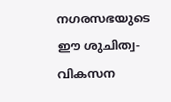നഗരസഭയുടെ ഈ ശുചിത്വ-വികസന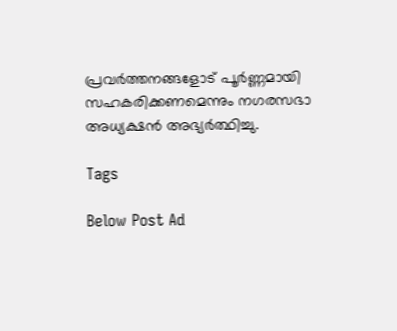പ്രവർത്തനങ്ങളോട് പൂർണ്ണമായി സഹകരിക്കണമെന്നും നഗരസഭാ അധ്യക്ഷൻ അഭ്യർത്ഥിച്ചു.

Tags

Below Post Ad